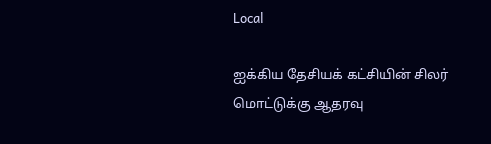Local

ஐக்கிய தேசியக் கட்சியின் சிலர் மொட்டுக்கு ஆதரவு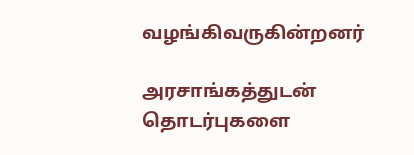வழங்கிவருகின்றனர்

அரசாங்கத்துடன் தொடர்புகளை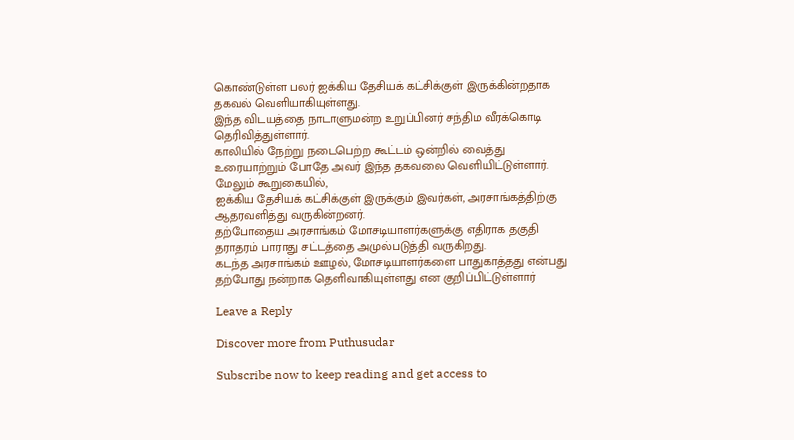கொண்டுள்ள பலர் ஐக்கிய தேசியக் கட்சிக்குள் இருக்கின்றதாக தகவல் வெளியாகியுள்ளது.
இந்த விடயத்தை நாடாளுமன்ற உறுப்பினர் சந்திம வீரக்கொடி தெரிவித்துள்ளார்.
காலியில் நேற்று நடைபெற்ற கூட்டம் ஒன்றில் வைத்து உரையாற்றும் போதே அவர் இந்த தகவலை வெளியிட்டுள்ளார்.
மேலும் கூறுகையில்,
ஐக்கிய தேசியக் கட்சிக்குள் இருக்கும் இவர்கள், அரசாங்கத்திற்கு ஆதரவளித்து வருகின்றனர்.
தற்போதைய அரசாங்கம் மோசடியாளர்களுக்கு எதிராக தகுதி தராதரம் பாராது சட்டத்தை அமுல்படுத்தி வருகிறது.
கடந்த அரசாங்கம் ஊழல், மோசடியாளர்களை பாதுகாத்தது என்பது தற்போது நன்றாக தெளிவாகியுள்ளது என குறிப்பிட்டுள்ளார்

Leave a Reply

Discover more from Puthusudar

Subscribe now to keep reading and get access to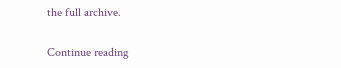the full archive.

Continue reading